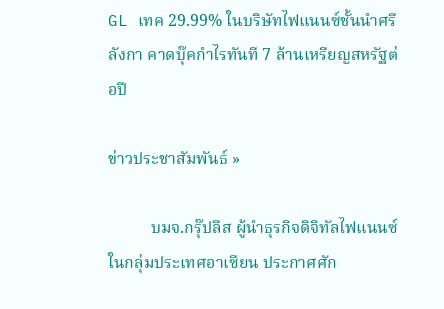GL เทค 29.99% ในบริษัทไฟแนนซ์ชั้นนำศรีลังกา คาดบุ๊คกำไรทันที 7 ล้านเหรียญสหรัฐต่อปี

ข่าวประชาสัมพันธ์ »

          บมจ.กรุ๊ปลีส ผู้นำธุรกิจดิจิทัลไฟแนนซ์ในกลุ่มประเทศอาเซียน ประกาศศัก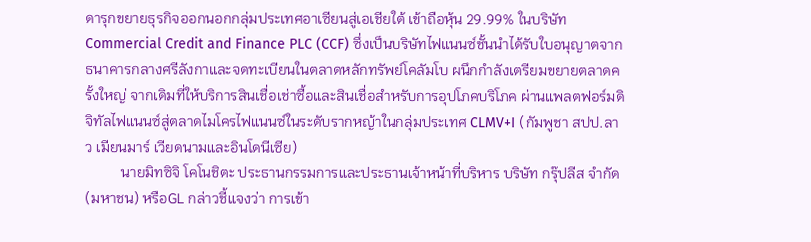ดารุกขยายธุรกิจออกนอกกลุ่มประเทศอาเซียนสู่เอเชียใต้ เข้าถือหุ้น 29.99% ในบริษัท Commercial Credit and Finance PLC (CCF) ซึ่งเป็นบริษัทไฟแนนซ์ชั้นนำได้รับใบอนุญาตจากธนาคารกลางศรีลังกาและจดทะเบียนในตลาดหลักทรัพย์โคลัมโบ ผนึกกำลังเตรียมขยายตลาดครั้งใหญ่ จากเดิมที่ให้บริการสินเชื่อเช่าซื้อและสินเชื่อสำหรับการอุปโภคบริโภค ผ่านแพลตฟอร์มดิจิทัลไฟแนนซ์สู่ตลาดไมโครไฟแนนซ์ในระดับรากหญ้าในกลุ่มประเทศ CLMV+I (กัมพูชา สปป.ลาว เมียนมาร์ เวียดนามและอินโดนีเซีย)
          นายมิทซิจิ โคโนชิตะ ประธานกรรมการและประธานเจ้าหน้าที่บริหาร บริษัท กรุ๊ปลีส จำกัด (มหาชน) หรือGL กล่าวชี้แจงว่า การเข้า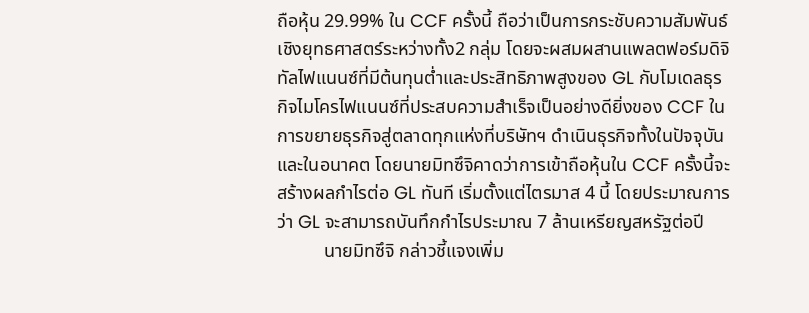ถือหุ้น 29.99% ใน CCF ครั้งนี้ ถือว่าเป็นการกระชับความสัมพันธ์เชิงยุทธศาสตร์ระหว่างทั้ง2 กลุ่ม โดยจะผสมผสานแพลตฟอร์มดิจิทัลไฟแนนซ์ที่มีต้นทุนต่ำและประสิทธิภาพสูงของ GL กับโมเดลธุรกิจไมโครไฟแนนซ์ที่ประสบความสำเร็จเป็นอย่างดียิ่งของ CCF ในการขยายธุรกิจสู่ตลาดทุกแห่งที่บริษัทฯ ดำเนินธุรกิจทั้งในปัจจุบันและในอนาคต โดยนายมิทซึจิคาดว่าการเข้าถือหุ้นใน CCF ครั้งนี้จะสร้างผลกำไรต่อ GL ทันที เริ่มตั้งแต่ไตรมาส 4 นี้ โดยประมาณการว่า GL จะสามารถบันทึกกำไรประมาณ 7 ล้านเหรียญสหรัฐต่อปี
          นายมิทซึจิ กล่าวชี้แจงเพิ่ม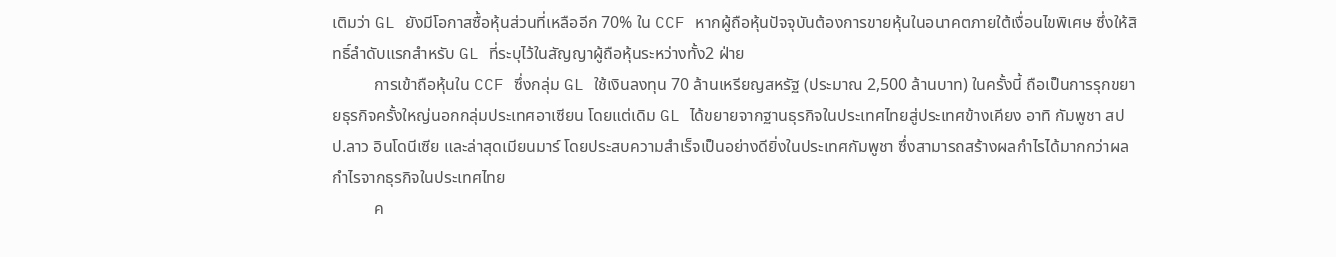เติมว่า GL ยังมีโอกาสซื้อหุ้นส่วนที่เหลืออีก 70% ใน CCF หากผู้ถือหุ้นปัจจุบันต้องการขายหุ้นในอนาคตภายใต้เงื่อนไขพิเศษ ซึ่งให้สิทธิ์ลำดับแรกสำหรับ GL ที่ระบุไว้ในสัญญาผู้ถือหุ้นระหว่างทั้ง2 ฝ่าย
          การเข้าถือหุ้นใน CCF ซึ่งกลุ่ม GL ใช้เงินลงทุน 70 ล้านเหรียญสหรัฐ (ประมาณ 2,500 ล้านบาท) ในครั้งนี้ ถือเป็นการรุกขยายธุรกิจครั้งใหญ่นอกกลุ่มประเทศอาเซียน โดยแต่เดิม GL ได้ขยายจากฐานธุรกิจในประเทศไทยสู่ประเทศข้างเคียง อาทิ กัมพูชา สปป.ลาว อินโดนีเซีย และล่าสุดเมียนมาร์ โดยประสบความสำเร็จเป็นอย่างดียิ่งในประเทศกัมพูชา ซึ่งสามารถสร้างผลกำไรได้มากกว่าผลกำไรจากธุรกิจในประเทศไทย
          ค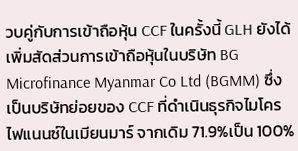วบคู่กับการเข้าถือหุ้น CCF ในครั้งนี้ GLH ยังได้เพิ่มสัดส่วนการเข้าถือหุ้นในบริษัท BG Microfinance Myanmar Co Ltd (BGMM) ซึ่งเป็นบริษัทย่อยของ CCF ที่ดำเนินธุรกิจไมโครไฟแนนซ์ในเมียนมาร์ จากเดิม 71.9%เป็น 100%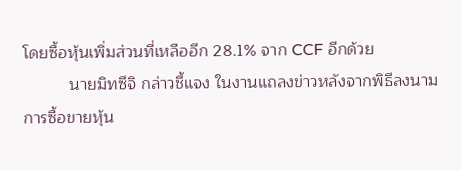โดยซื้อหุ้นเพิ่มส่วนที่เหลืออีก 28.1% จาก CCF อีกด้วย
          นายมิทซึจิ กล่าวชี้แจง ในงานแถลงข่าวหลังจากพิธีลงนามการซื้อขายหุ้น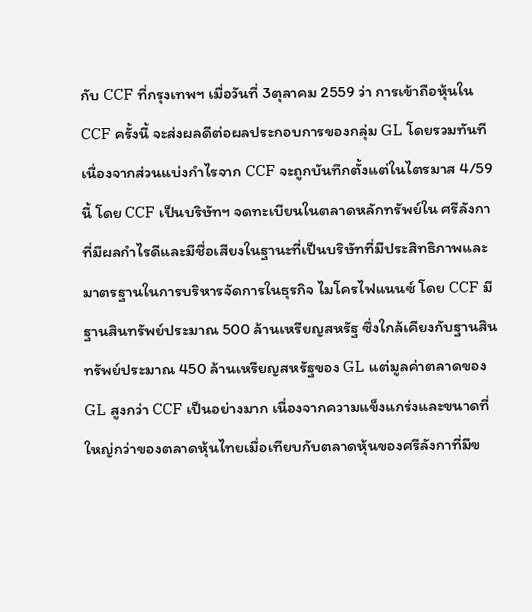กับ CCF ที่กรุงเทพฯ เมื่อวันที่ 3ตุลาคม 2559 ว่า การเข้าถือหุ้นใน CCF ครั้งนี้ จะส่งผลดีต่อผลประกอบการของกลุ่ม GL โดยรวมทันที เนื่องจากส่วนแบ่งกำไรจาก CCF จะถูกบันทึกตั้งแต่ในไตรมาส 4/59 นี้ โดย CCF เป็นบริษัทฯ จดทะเบียนในตลาดหลักทรัพย์ใน ศรีลังกา ที่มีผลกำไรดีและมีชื่อเสียงในฐานะที่เป็นบริษัทที่มีประสิทธิภาพและมาตรฐานในการบริหารจัดการในธุรกิจ ไมโครไฟแนนซ์ โดย CCF มีฐานสินทรัพย์ประมาณ 500 ล้านเหรียญสหรัฐ ซึ่งใกล้เคียงกับฐานสินทรัพย์ประมาณ 450 ล้านเหรียญสหรัฐของ GL แต่มูลค่าตลาดของ GL สูงกว่า CCF เป็นอย่างมาก เนื่องจากความแข็งแกร่งและขนาดที่ใหญ่กว่าของตลาดหุ้นไทยเมื่อเทียบกับตลาดหุ้นของศรีลังกาที่มีข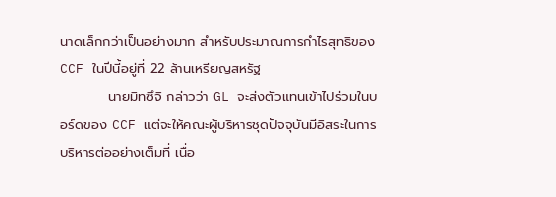นาดเล็กกว่าเป็นอย่างมาก สำหรับประมาณการกำไรสุทธิของ CCF ในปีนี้อยู่ที่ 22 ล้านเหรียญสหรัฐ
          นายมิทซึจิ กล่าวว่า GL จะส่งตัวแทนเข้าไปร่วมในบอร์ดของ CCF แต่จะให้คณะผู้บริหารชุดปัจจุบันมีอิสระในการบริหารต่ออย่างเต็มที่ เนื่อ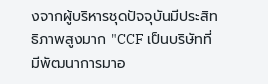งจากผู้บริหารชุดปัจจุบันมีประสิทธิภาพสูงมาก "CCF เป็นบริษัทที่มีพัฒนาการมาอ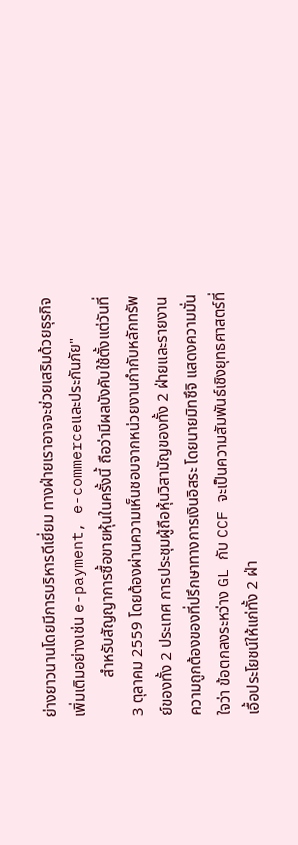ย่างยาวนานโดยมีการบริหารดีเยี่ยม ทางฝ่ายเราอาจจะช่วยเสริมด้วยธุรกิจเพิ่มเติมอย่างเช่น e-payment, e-commerceและประกันภัย"
          สำหรับสัญญาการซื้อขายหุ้นในครั้งนี้ ถือว่ามีผลบังคับใช้ตั้งแต่วันที่ 3 ตุลาคม 2559 โดยต้องผ่านความเห็นชอบจากหน่วยงานกำกับหลักทรัพย์ของทั้ง 2 ประเทศ การประชุมผู้ถือหุ้นวิสามัญของทั้ง 2 ฝ่ายและรายงานความถูกต้องของที่ปรึกษาทางการเงินอิสระ โดยนายมิทซึจิ แสดงความมั่นใจว่า ข้อตกลงระหว่าง GL กับ CCF จะเป็นความสัมพันธ์เชิงยุทธศาสตร์ที่เอื้อประโยชน์ให้แก่ทั้ง 2 ฝ่า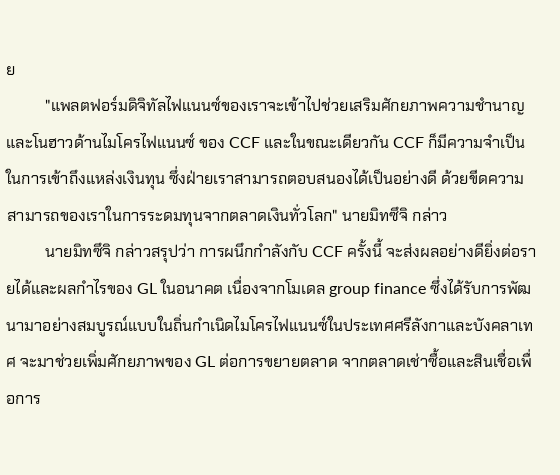ย
          "แพลตฟอร์มดิจิทัลไฟแนนซ์ของเราจะเข้าไปช่วยเสริมศักยภาพความชำนาญ และโนฮาวด้านไมโครไฟแนนซ์ ของ CCF และในขณะเดียวกัน CCF ก็มีความจำเป็นในการเข้าถึงแหล่งเงินทุน ซึ่งฝ่ายเราสามารถตอบสนองได้เป็นอย่างดี ด้วยขีดความสามารถของเราในการระดมทุนจากตลาดเงินทั่วโลก" นายมิทซึจิ กล่าว
          นายมิทซึจิ กล่าวสรุปว่า การผนึกกำลังกับ CCF ครั้งนี้ จะส่งผลอย่างดียิ่งต่อรายได้และผลกำไรของ GL ในอนาคต เนื่องจากโมเดล group finance ซึ่งได้รับการพัฒนามาอย่างสมบูรณ์แบบในถิ่นกำเนิดไมโครไฟแนนซ์ในประเทศศรีลังกาและบังคลาเทศ จะมาช่วยเพิ่มศักยภาพของ GL ต่อการขยายตลาด จากตลาดเช่าซื้อและสินเชื่อเพื่อการ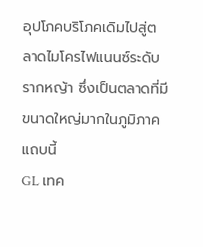อุปโภคบริโภคเดิมไปสู่ตลาดไมโครไฟแนนซ์ระดับรากหญ้า ซึ่งเป็นตลาดที่มีขนาดใหญ่มากในภูมิภาคแถบนี้
GL เทค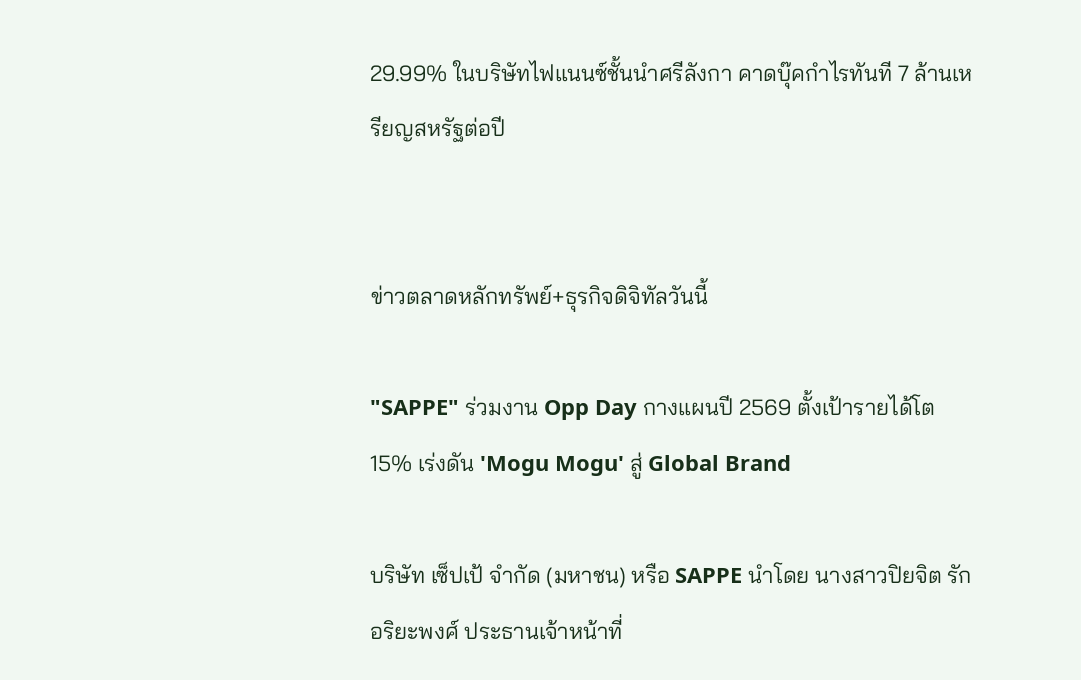29.99% ในบริษัทไฟแนนซ์ชั้นนำศรีลังกา คาดบุ๊คกำไรทันที 7 ล้านเหรียญสหรัฐต่อปี


ข่าวตลาดหลักทรัพย์+ธุรกิจดิจิทัลวันนี้

"SAPPE" ร่วมงาน Opp Day กางแผนปี 2569 ตั้งเป้ารายได้โต 15% เร่งดัน 'Mogu Mogu' สู่ Global Brand

บริษัท เซ็ปเป้ จำกัด (มหาชน) หรือ SAPPE นำโดย นางสาวปิยจิต รักอริยะพงศ์ ประธานเจ้าหน้าที่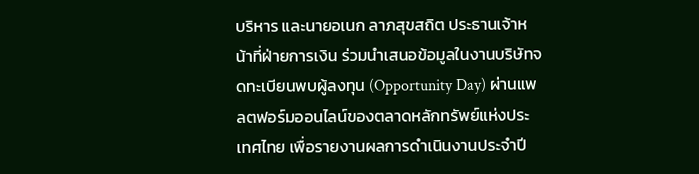บริหาร และนายอเนก ลาภสุขสถิต ประธานเจ้าหน้าที่ฝ่ายการเงิน ร่วมนำเสนอข้อมูลในงานบริษัทจดทะเบียนพบผู้ลงทุน (Opportunity Day) ผ่านแพลตฟอร์มออนไลน์ของตลาดหลักทรัพย์แห่งประเทศไทย เพื่อรายงานผลการดำเนินงานประจำปี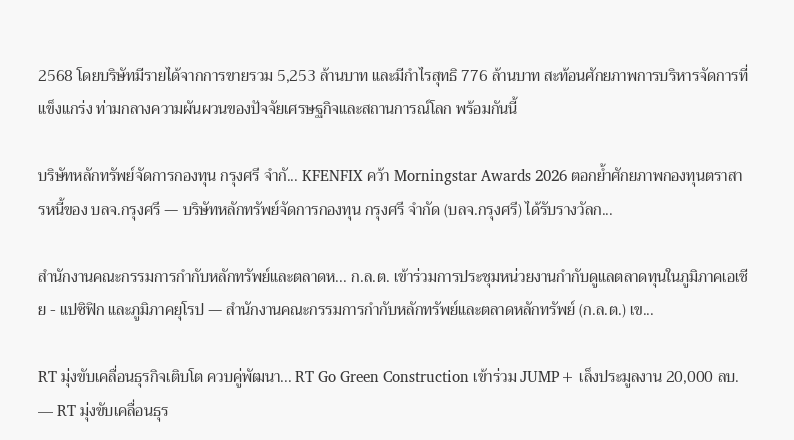2568 โดยบริษัทมีรายได้จากการขายรวม 5,253 ล้านบาท และมีกำไรสุทธิ 776 ล้านบาท สะท้อนศักยภาพการบริหารจัดการที่แข็งแกร่ง ท่ามกลางความผันผวนของปัจจัยเศรษฐกิจและสถานการณ์โลก พร้อมกันนี้

บริษัทหลักทรัพย์จัดการกองทุน กรุงศรี จำกั... KFENFIX คว้า Morningstar Awards 2026 ตอกย้ำศักยภาพกองทุนตราสารหนี้ของ บลจ.กรุงศรี — บริษัทหลักทรัพย์จัดการกองทุน กรุงศรี จำกัด (บลจ.กรุงศรี) ได้รับรางวัลก...

สำนักงานคณะกรรมการกำกับหลักทรัพย์และตลาดห... ก.ล.ต. เข้าร่วมการประชุมหน่วยงานกำกับดูแลตลาดทุนในภูมิภาคเอเชีย - แปซิฟิก และภูมิภาคยุโรป — สำนักงานคณะกรรมการกำกับหลักทรัพย์และตลาดหลักทรัพย์ (ก.ล.ต.) เข...

RT มุ่งขับเคลื่อนธุรกิจเติบโต ควบคู่พัฒนา... RT Go Green Construction เข้าร่วม JUMP+ เล็งประมูลงาน 20,000 ลบ. — RT มุ่งขับเคลื่อนธุร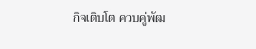กิจเติบโต ควบคู่พัฒ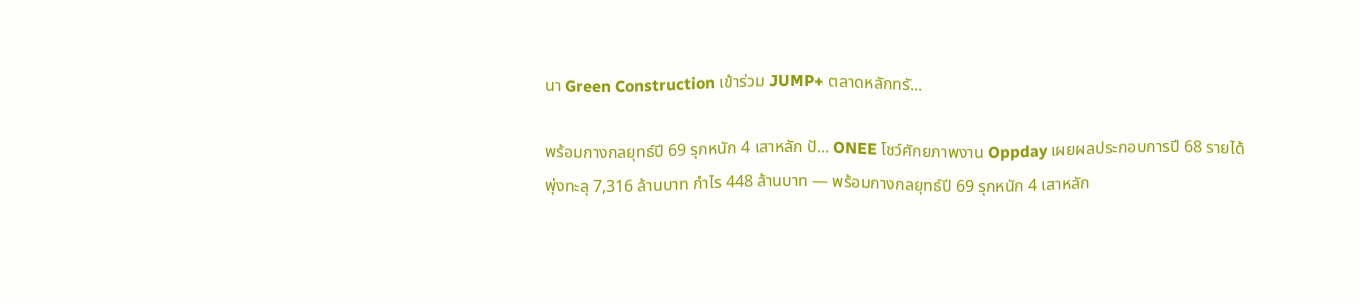นา Green Construction เข้าร่วม JUMP+ ตลาดหลักทรั...

พร้อมกางกลยุทธ์ปี 69 รุกหนัก 4 เสาหลัก ปั... ONEE โชว์ศักยภาพงาน Oppday เผยผลประกอบการปี 68 รายได้พุ่งทะลุ 7,316 ล้านบาท กำไร 448 ล้านบาท — พร้อมกางกลยุทธ์ปี 69 รุกหนัก 4 เสาหลัก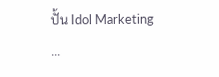ปั้น Idol Marketing ...